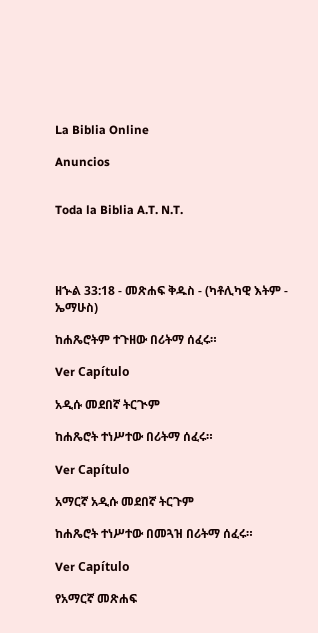La Biblia Online

Anuncios


Toda la Biblia A.T. N.T.




ዘኍል 33:18 - መጽሐፍ ቅዱስ - (ካቶሊካዊ እትም - ኤማሁስ)

ከሐጼሮትም ተጉዘው በሪትማ ሰፈሩ።

Ver Capítulo

አዲሱ መደበኛ ትርጒም

ከሐጼሮት ተነሥተው በሪትማ ሰፈሩ።

Ver Capítulo

አማርኛ አዲሱ መደበኛ ትርጉም

ከሐጼሮት ተነሥተው በመጓዝ በሪትማ ሰፈሩ።

Ver Capítulo

የአማርኛ መጽሐፍ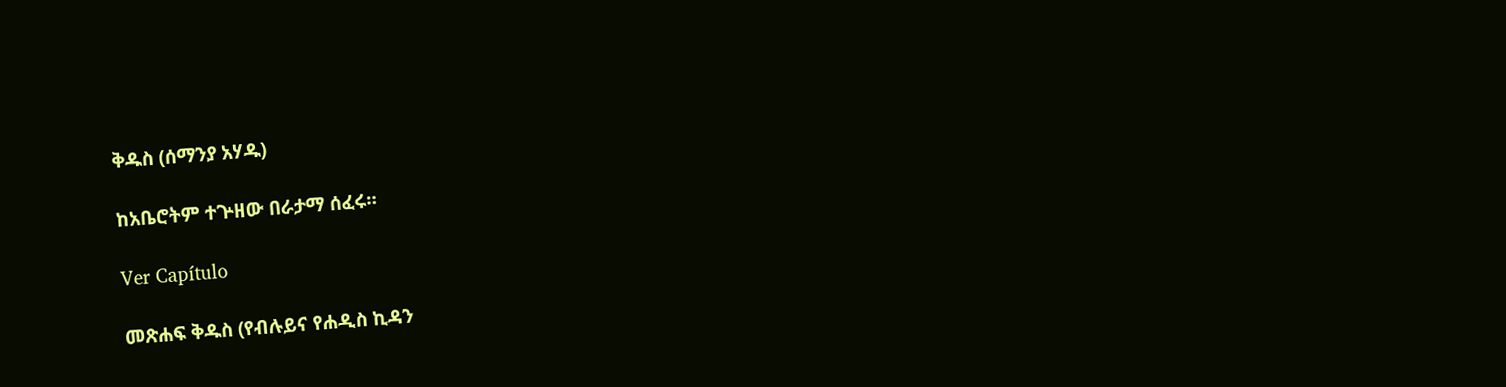ቅዱስ (ሰማንያ አሃዱ)

ከአቤሮትም ተጕዘው በራታማ ሰፈሩ።

Ver Capítulo

መጽሐፍ ቅዱስ (የብሉይና የሐዲስ ኪዳን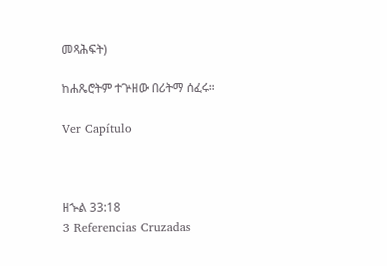መጻሕፍት)

ከሐጼሮትም ተጕዘው በሪትማ ሰፈሩ።

Ver Capítulo



ዘኍል 33:18
3 Referencias Cruzadas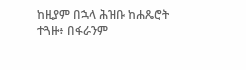ከዚያም በኋላ ሕዝቡ ከሐጼሮት ተጓዙ፥ በፋራንም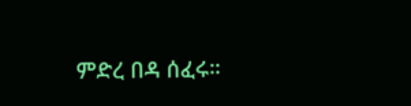ምድረ በዳ ሰፈሩ።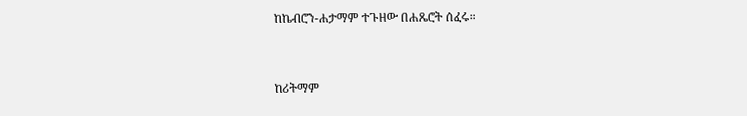ከኬብሮን-ሐታማም ተጉዘው በሐጼሮት ሰፈሩ።


ከሪትማም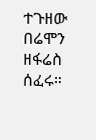ተጉዘው በሬሞን ዘፋሬስ ሰፈሩ።